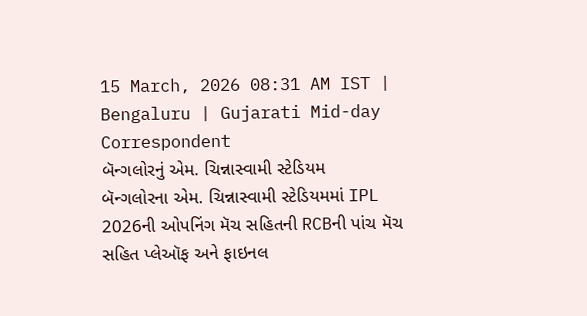15 March, 2026 08:31 AM IST | Bengaluru | Gujarati Mid-day Correspondent
બૅન્ગલોરનું એમ. ચિન્નાસ્વામી સ્ટેડિયમ
બૅન્ગલોરના એમ. ચિન્નાસ્વામી સ્ટેડિયમમાં IPL 2026ની ઓપનિંગ મૅચ સહિતની RCBની પાંચ મૅચ સહિત પ્લેઑફ અને ફાઇનલ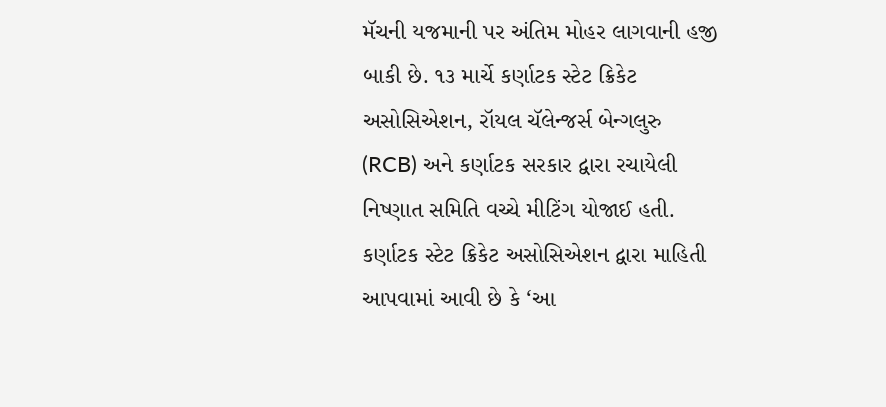મૅચની યજમાની પર અંતિમ મોહર લાગવાની હજી બાકી છે. ૧૩ માર્ચે કર્ણાટક સ્ટેટ ક્રિકેટ અસોસિએશન, રૉયલ ચૅલેન્જર્સ બેન્ગલુરુ (RCB) અને કર્ણાટક સરકાર દ્વારા રચાયેલી નિષ્ણાત સમિતિ વચ્ચે મીટિંગ યોજાઈ હતી. કર્ણાટક સ્ટેટ ક્રિકેટ અસોસિએશન દ્વારા માહિતી આપવામાં આવી છે કે ‘આ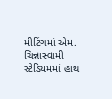મીટિંગમાં એમ. ચિન્નાસ્વામી સ્ટેડિયમમાં હાથ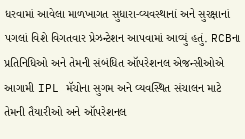ધરવામાં આવેલા માળખાગત સુધારા-વ્યવસ્થાનાં અને સુરક્ષાનાં પગલાં વિશે વિગતવાર પ્રેઝન્ટેશન આપવામાં આવ્યું હતું. RCBના પ્રતિનિધિઓ અને તેમની સંબંધિત ઑપરેશનલ એજન્સીઓએ આગામી IPL મૅચોના સુગમ અને વ્યવસ્થિત સંચાલન માટે તેમની તૈયારીઓ અને ઑપરેશનલ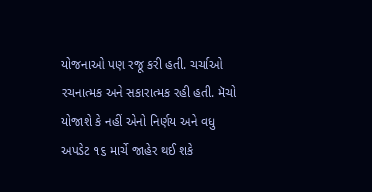યોજનાઓ પણ રજૂ કરી હતી. ચર્ચાઓ રચનાત્મક અને સકારાત્મક રહી હતી. મૅચો યોજાશે કે નહીં એનો નિર્ણય અને વધુ અપડેટ ૧૬ માર્ચે જાહેર થઈ શકે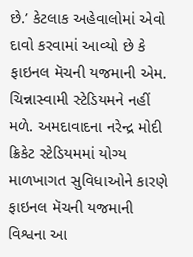છે.’ કેટલાક અહેવાલોમાં એવો દાવો કરવામાં આવ્યો છે કે ફાઇનલ મૅચની યજમાની એમ. ચિન્નાસ્વામી સ્ટેડિયમને નહીં મળે. અમદાવાદના નરેન્દ્ર મોદી ક્રિકેટ સ્ટેડિયમમાં યોગ્ય માળખાગત સુવિધાઓને કારણે ફાઇનલ મૅચની યજમાની વિશ્વના આ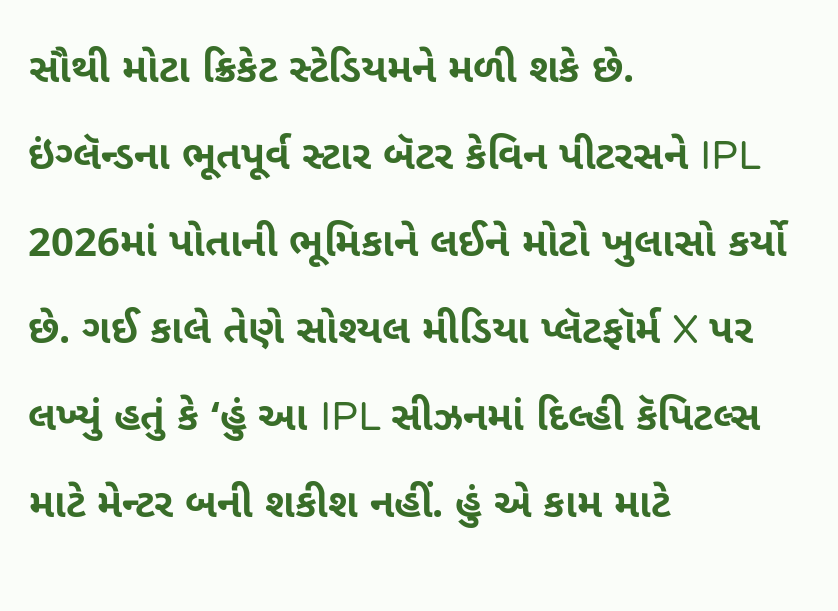સૌથી મોટા ક્રિકેટ સ્ટેડિયમને મળી શકે છે.
ઇંગ્લૅન્ડના ભૂતપૂર્વ સ્ટાર બૅટર કેવિન પીટરસને IPL 2026માં પોતાની ભૂમિકાને લઈને મોટો ખુલાસો કર્યો છે. ગઈ કાલે તેણે સોશ્યલ મીડિયા પ્લૅટફૉર્મ X પર લખ્યું હતું કે ‘હું આ IPL સીઝનમાં દિલ્હી કૅપિટલ્સ માટે મેન્ટર બની શકીશ નહીં. હું એ કામ માટે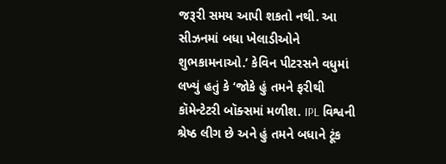જરૂરી સમય આપી શકતો નથી. આ સીઝનમાં બધા ખેલાડીઓને શુભકામનાઓ.’ કેવિન પીટરસને વધુમાં લખ્યું હતું કે ‘જોકે હું તમને ફરીથી કૉમેન્ટેટરી બૉક્સમાં મળીશ. IPL વિશ્વની શ્રેષ્ઠ લીગ છે અને હું તમને બધાને ટૂંક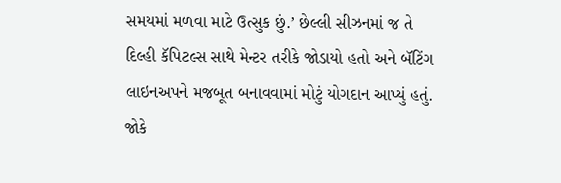સમયમાં મળવા માટે ઉત્સુક છું.’ છેલ્લી સીઝનમાં જ તે દિલ્હી કૅપિટલ્સ સાથે મેન્ટર તરીકે જોડાયો હતો અને બૅટિંગ લાઇનઅપને મજબૂત બનાવવામાં મોટું યોગદાન આપ્યું હતું. જોકે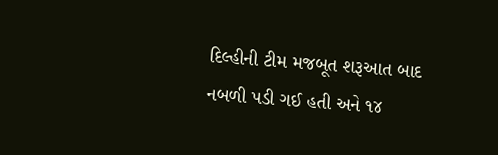દિલ્હીની ટીમ મજબૂત શરૂઆત બાદ નબળી પડી ગઈ હતી અને ૧૪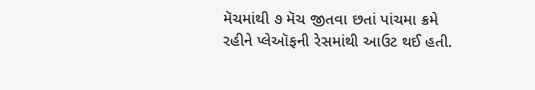મૅચમાંથી ૭ મૅચ જીતવા છતાં પાંચમા ક્રમે રહીને પ્લેઑફની રેસમાંથી આઉટ થઈ હતી.